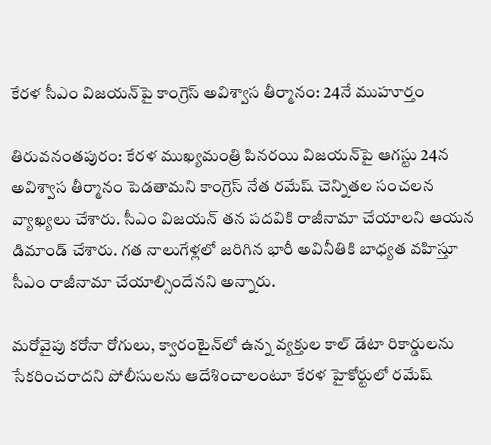కేరళ సీఎం విజయన్‌పై కాంగ్రెస్ అవిశ్వాస తీర్మానం: 24నే ముహూర్తం

తిరువనంతపురం: కేరళ ముఖ్యమంత్రి పినరయి విజయన్‌పై ఆగస్టు 24న అవిశ్వాస తీర్మానం పెడతామని కాంగ్రెస్ నేత రమేష్ చెన్నితల సంచలన వ్యాఖ్యలు చేశారు. సీఎం విజయన్ తన పదవికి రాజీనామా చేయాలని ఆయన డిమాండ్ చేశారు. గత నాలుగేళ్లలో జరిగిన భారీ అవినీతికి బాధ్యత వహిస్తూ సీఎం రాజీనామా చేయాల్సిందేనని అన్నారు.

మరోవైపు కరోనా రోగులు, క్వారంటైన్‌లో ఉన్న వ్యక్తుల కాల్ డేటా రికార్డులను సేకరించరాదని పోలీసులను ఆదేశించాలంటూ కేరళ హైకోర్టులో రమేష్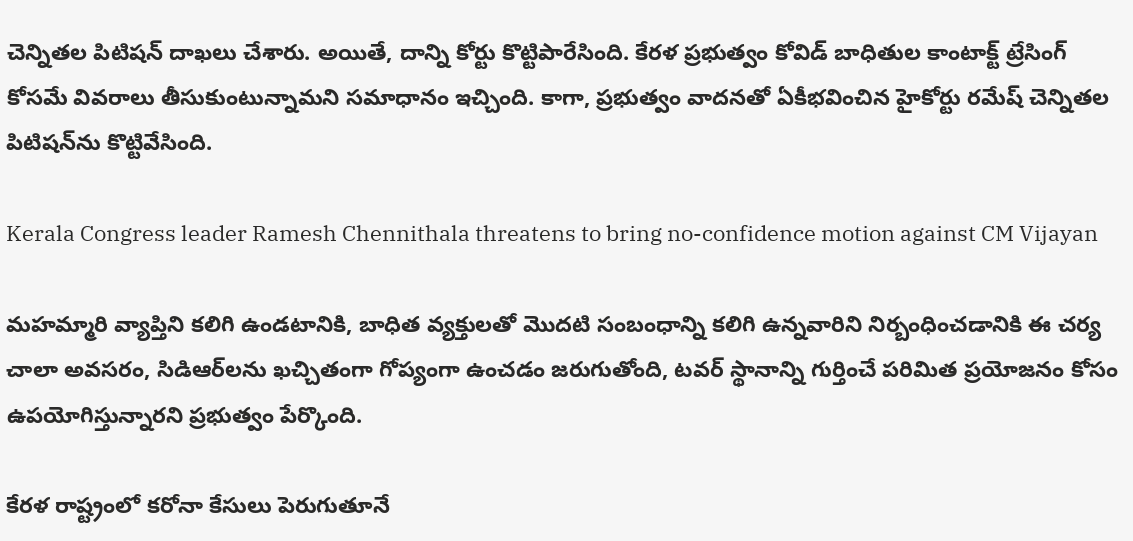చెన్నితల పిటిషన్ దాఖలు చేశారు. అయితే, దాన్ని కోర్టు కొట్టిపారేసింది. కేరళ ప్రభుత్వం కోవిడ్ బాధితుల కాంటాక్ట్ ట్రేసింగ్ కోసమే వివరాలు తీసుకుంటున్నామని సమాధానం ఇచ్చింది. కాగా, ప్రభుత్వం వాదనతో ఏకీభవించిన హైకోర్టు రమేష్ చెన్నితల పిటిషన్‌ను కొట్టివేసింది.

Kerala Congress leader Ramesh Chennithala threatens to bring no-confidence motion against CM Vijayan

మహమ్మారి వ్యాప్తిని కలిగి ఉండటానికి, బాధిత వ్యక్తులతో మొదటి సంబంధాన్ని కలిగి ఉన్నవారిని నిర్బంధించడానికి ఈ చర్య చాలా అవసరం, సిడిఆర్‌లను ఖచ్చితంగా గోప్యంగా ఉంచడం జరుగుతోంది, టవర్ స్థానాన్ని గుర్తించే పరిమిత ప్రయోజనం కోసం ఉపయోగిస్తున్నారని ప్రభుత్వం పేర్కొంది.

కేరళ రాష్ట్రంలో కరోనా కేసులు పెరుగుతూనే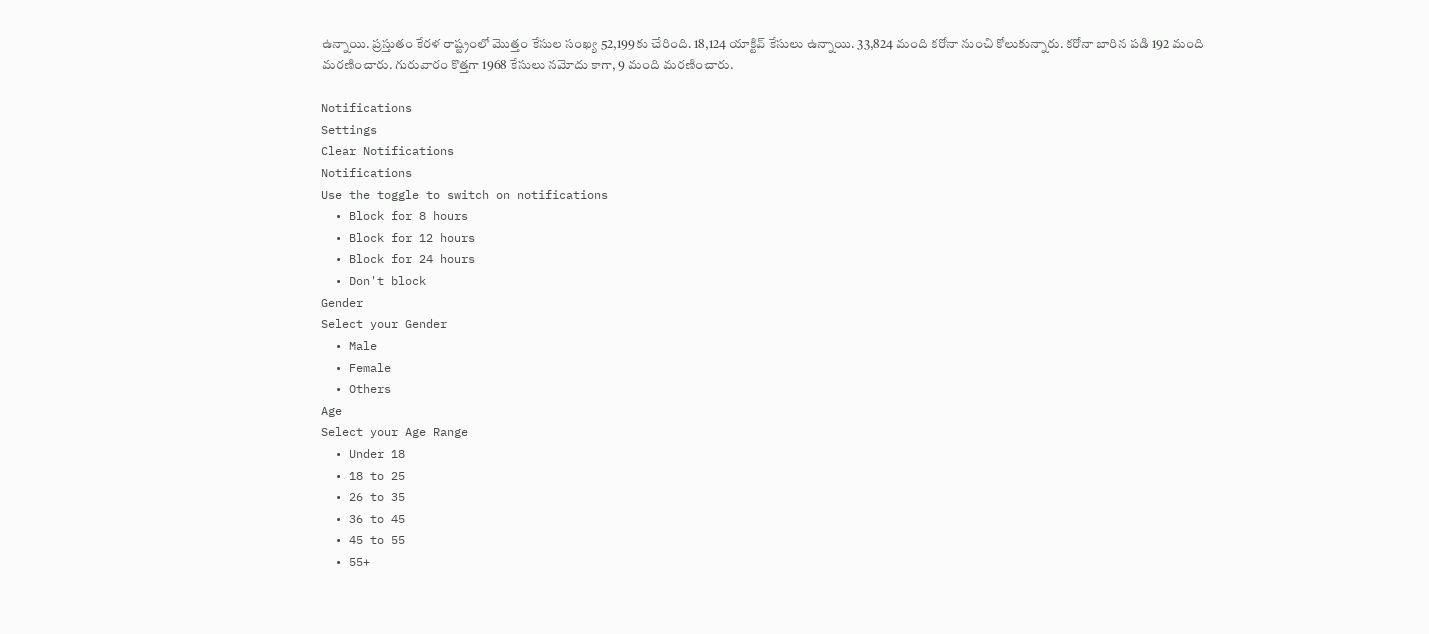ఉన్నాయి. ప్రస్తుతం కేరళ రాష్ట్రంలో మొత్తం కేసుల సంఖ్య 52,199కు చేరింది. 18,124 యాక్టివ్ కేసులు ఉన్నాయి. 33,824 మంది కరోనా నుంచి కోలుకున్నారు. కరోనా బారిన పడి 192 మంది మరణించారు. గురువారం కొత్తగా 1968 కేసులు నమోదు కాగా, 9 మంది మరణించారు.

Notifications
Settings
Clear Notifications
Notifications
Use the toggle to switch on notifications
  • Block for 8 hours
  • Block for 12 hours
  • Block for 24 hours
  • Don't block
Gender
Select your Gender
  • Male
  • Female
  • Others
Age
Select your Age Range
  • Under 18
  • 18 to 25
  • 26 to 35
  • 36 to 45
  • 45 to 55
  • 55+